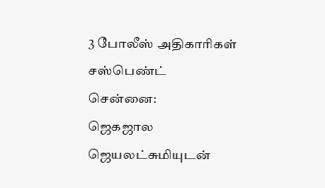3 போலீஸ் அதிகாரிகள் சஸ்பெண்ட்
சென்னை:
ஜெகஜால ஜெயலட்சுமியுடன்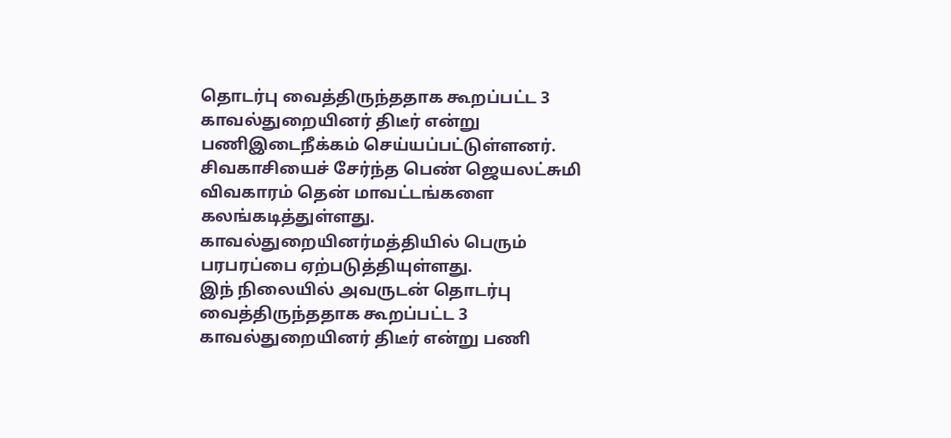தொடர்பு வைத்திருந்ததாக கூறப்பட்ட 3 காவல்துறையினர் திடீர் என்று பணிஇடைநீக்கம் செய்யப்பட்டுள்ளனர்.
சிவகாசியைச் சேர்ந்த பெண் ஜெயலட்சுமி விவகாரம் தென் மாவட்டங்களை கலங்கடித்துள்ளது. காவல்துறையினர்மத்தியில் பெரும் பரபரப்பை ஏற்படுத்தியுள்ளது.
இந் நிலையில் அவருடன் தொடர்பு வைத்திருந்ததாக கூறப்பட்ட 3 காவல்துறையினர் திடீர் என்று பணி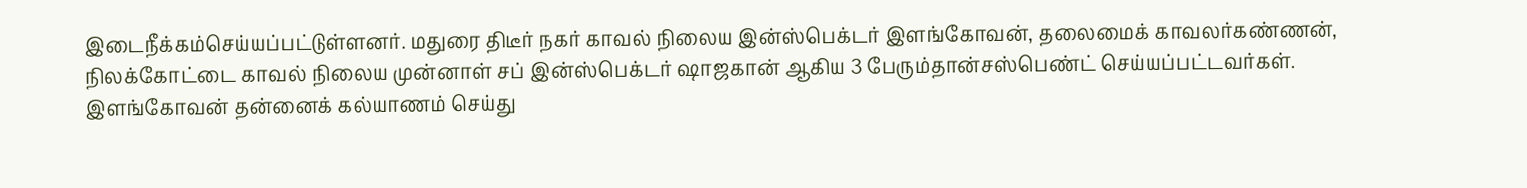இடைநீக்கம்செய்யப்பட்டுள்ளனர். மதுரை திடீர் நகர் காவல் நிலைய இன்ஸ்பெக்டர் இளங்கோவன், தலைமைக் காவலர்கண்ணன், நிலக்கோட்டை காவல் நிலைய முன்னாள் சப் இன்ஸ்பெக்டர் ஷாஜகான் ஆகிய 3 பேரும்தான்சஸ்பெண்ட் செய்யப்பட்டவர்கள்.
இளங்கோவன் தன்னைக் கல்யாணம் செய்து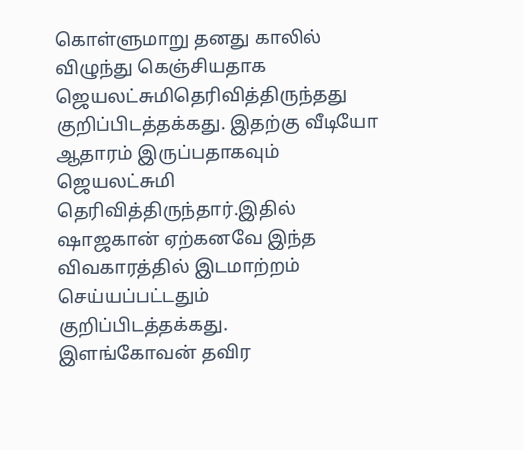கொள்ளுமாறு தனது காலில் விழுந்து கெஞ்சியதாக ஜெயலட்சுமிதெரிவித்திருந்தது குறிப்பிடத்தக்கது. இதற்கு வீடியோ ஆதாரம் இருப்பதாகவும் ஜெயலட்சுமி தெரிவித்திருந்தார்.இதில் ஷாஜகான் ஏற்கனவே இந்த விவகாரத்தில் இடமாற்றம் செய்யப்பட்டதும் குறிப்பிடத்தக்கது.
இளங்கோவன் தவிர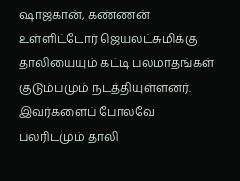ஷாஜகான், கண்ணன் உள்ளிட்டோர் ஜெயலட்சுமிக்கு தாலியையும் கட்டி பலமாதங்கள் குடும்பமும் நடத்தியுள்ளனர். இவர்களைப் போலவே பலரிடமும் தாலி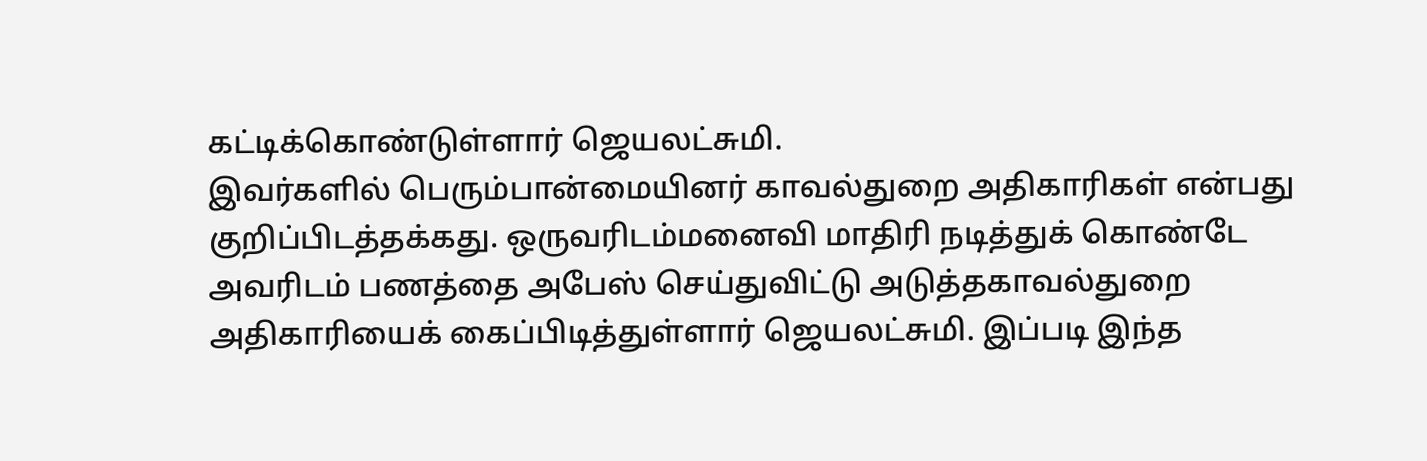கட்டிக்கொண்டுள்ளார் ஜெயலட்சுமி.
இவர்களில் பெரும்பான்மையினர் காவல்துறை அதிகாரிகள் என்பது குறிப்பிடத்தக்கது. ஒருவரிடம்மனைவி மாதிரி நடித்துக் கொண்டே அவரிடம் பணத்தை அபேஸ் செய்துவிட்டு அடுத்தகாவல்துறை அதிகாரியைக் கைப்பிடித்துள்ளார் ஜெயலட்சுமி. இப்படி இந்த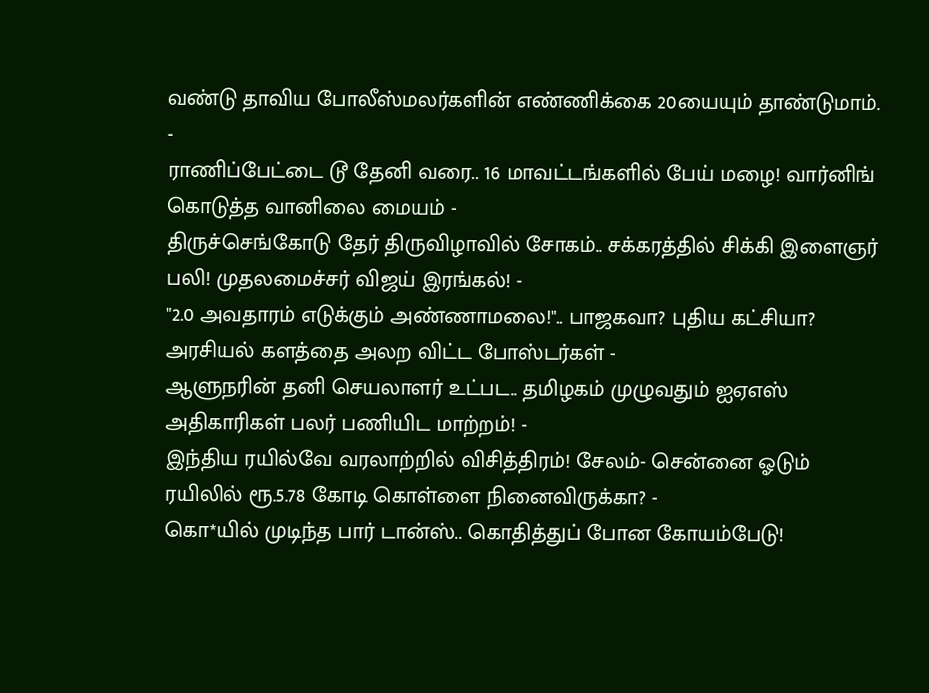வண்டு தாவிய போலீஸ்மலர்களின் எண்ணிக்கை 20யையும் தாண்டுமாம்.
-
ராணிப்பேட்டை டூ தேனி வரை.. 16 மாவட்டங்களில் பேய் மழை! வார்னிங் கொடுத்த வானிலை மையம் -
திருச்செங்கோடு தேர் திருவிழாவில் சோகம்.. சக்கரத்தில் சிக்கி இளைஞர் பலி! முதலமைச்சர் விஜய் இரங்கல்! -
"2.0 அவதாரம் எடுக்கும் அண்ணாமலை!".. பாஜகவா? புதிய கட்சியா? அரசியல் களத்தை அலற விட்ட போஸ்டர்கள் -
ஆளுநரின் தனி செயலாளர் உட்பட.. தமிழகம் முழுவதும் ஐஏஎஸ் அதிகாரிகள் பலர் பணியிட மாற்றம்! -
இந்திய ரயில்வே வரலாற்றில் விசித்திரம்! சேலம்- சென்னை ஓடும் ரயிலில் ரூ.5.78 கோடி கொள்ளை நினைவிருக்கா? -
கொ*யில் முடிந்த பார் டான்ஸ்.. கொதித்துப் போன கோயம்பேடு!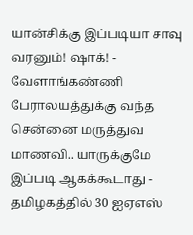யான்சிக்கு இப்படியா சாவு வரனும்! ஷாக்! -
வேளாங்கண்ணி பேராலயத்துக்கு வந்த சென்னை மருத்துவ மாணவி.. யாருக்குமே இப்படி ஆகக்கூடாது -
தமிழகத்தில் 30 ஐஏஎஸ்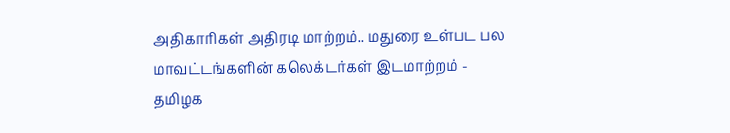அதிகாரிகள் அதிரடி மாற்றம்.. மதுரை உள்பட பல மாவட்டங்களின் கலெக்டர்கள் இடமாற்றம் -
தமிழக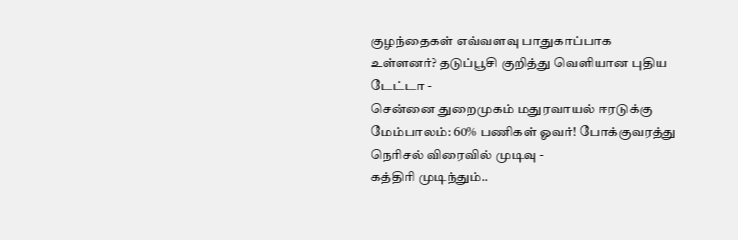குழந்தைகள் எவ்வளவு பாதுகாப்பாக உள்ளனர்? தடுப்பூசி குறித்து வெளியான புதிய டேட்டா -
சென்னை துறைமுகம் மதுரவாயல் ஈரடுக்கு மேம்பாலம்: 60% பணிகள் ஓவர்! போக்குவரத்து நெரிசல் விரைவில் முடிவு -
கத்திரி முடிந்தும்..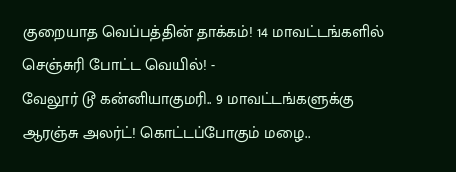குறையாத வெப்பத்தின் தாக்கம்! 14 மாவட்டங்களில் செஞ்சுரி போட்ட வெயில்! -
வேலூர் டூ கன்னியாகுமரி.. 9 மாவட்டங்களுக்கு ஆரஞ்சு அலர்ட்! கொட்டப்போகும் மழை..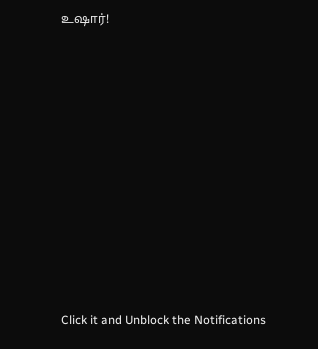உஷார்!












Click it and Unblock the Notifications